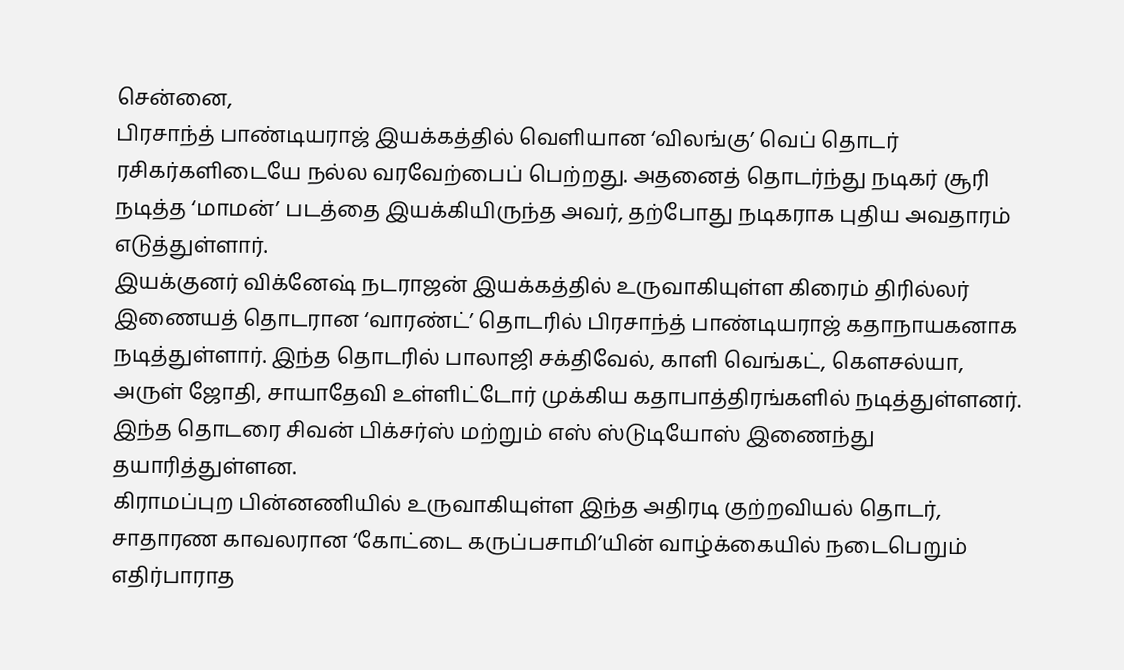சென்னை,
பிரசாந்த் பாண்டியராஜ் இயக்கத்தில் வெளியான ‘விலங்கு’ வெப் தொடர் ரசிகர்களிடையே நல்ல வரவேற்பைப் பெற்றது. அதனைத் தொடர்ந்து நடிகர் சூரி நடித்த ‘மாமன்’ படத்தை இயக்கியிருந்த அவர், தற்போது நடிகராக புதிய அவதாரம் எடுத்துள்ளார்.
இயக்குனர் விக்னேஷ் நடராஜன் இயக்கத்தில் உருவாகியுள்ள கிரைம் திரில்லர் இணையத் தொடரான ‘வாரண்ட்’ தொடரில் பிரசாந்த் பாண்டியராஜ் கதாநாயகனாக நடித்துள்ளார். இந்த தொடரில் பாலாஜி சக்திவேல், காளி வெங்கட், கௌசல்யா, அருள் ஜோதி, சாயாதேவி உள்ளிட்டோர் முக்கிய கதாபாத்திரங்களில் நடித்துள்ளனர். இந்த தொடரை சிவன் பிக்சர்ஸ் மற்றும் எஸ் ஸ்டுடியோஸ் இணைந்து தயாரித்துள்ளன.
கிராமப்புற பின்னணியில் உருவாகியுள்ள இந்த அதிரடி குற்றவியல் தொடர், சாதாரண காவலரான ‘கோட்டை கருப்பசாமி’யின் வாழ்க்கையில் நடைபெறும் எதிர்பாராத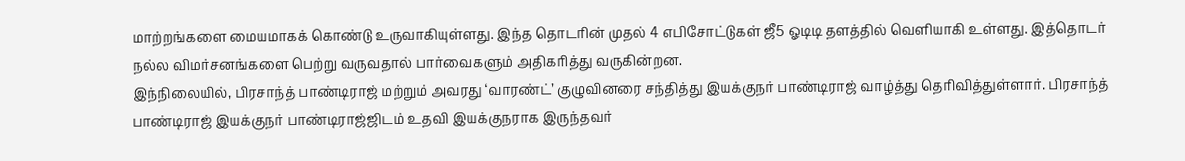மாற்றங்களை மையமாகக் கொண்டு உருவாகியுள்ளது. இந்த தொடரின் முதல் 4 எபிசோட்டுகள் ஜீ5 ஓடிடி தளத்தில் வெளியாகி உள்ளது. இத்தொடர் நல்ல விமர்சனங்களை பெற்று வருவதால் பார்வைகளும் அதிகரித்து வருகின்றன.
இந்நிலையில், பிரசாந்த் பாண்டிராஜ் மற்றும் அவரது ‘வாரண்ட்’ குழுவினரை சந்தித்து இயக்குநர் பாண்டிராஜ் வாழ்த்து தெரிவித்துள்ளார். பிரசாந்த் பாண்டிராஜ் இயக்குநர் பாண்டிராஜ்ஜிடம் உதவி இயக்குநராக இருந்தவர்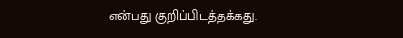என்பது குறிப்பிடத்தக்கது.